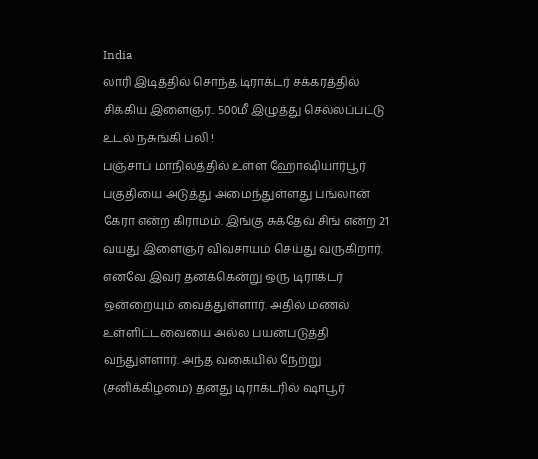India
லாரி இடித்தில் சொந்த டிராக்டர் சக்கரத்தில் சிக்கிய இளைஞர்.. 500மீ இழுத்து செல்லப்பட்டு உடல் நசுங்கி பலி !
பஞ்சாப் மாநிலத்தில் உள்ள ஹோஷியார்பூர் பகுதியை அடுத்து அமைந்துள்ளது பங்லான் கேரா என்ற கிராமம். இங்கு சுக்தேவ் சிங் என்ற 21 வயது இளைஞர் விவசாயம் செய்து வருகிறார். எனவே இவர் தனக்கென்று ஒரு டிராக்டர் ஒன்றையும் வைத்துள்ளார். அதில் மணல் உள்ளிட்டவையை அல்ல பயன்படுத்தி வந்துள்ளார். அந்த வகையில் நேற்று (சனிக்கிழமை) தனது டிராக்டரில் ஷாபூர்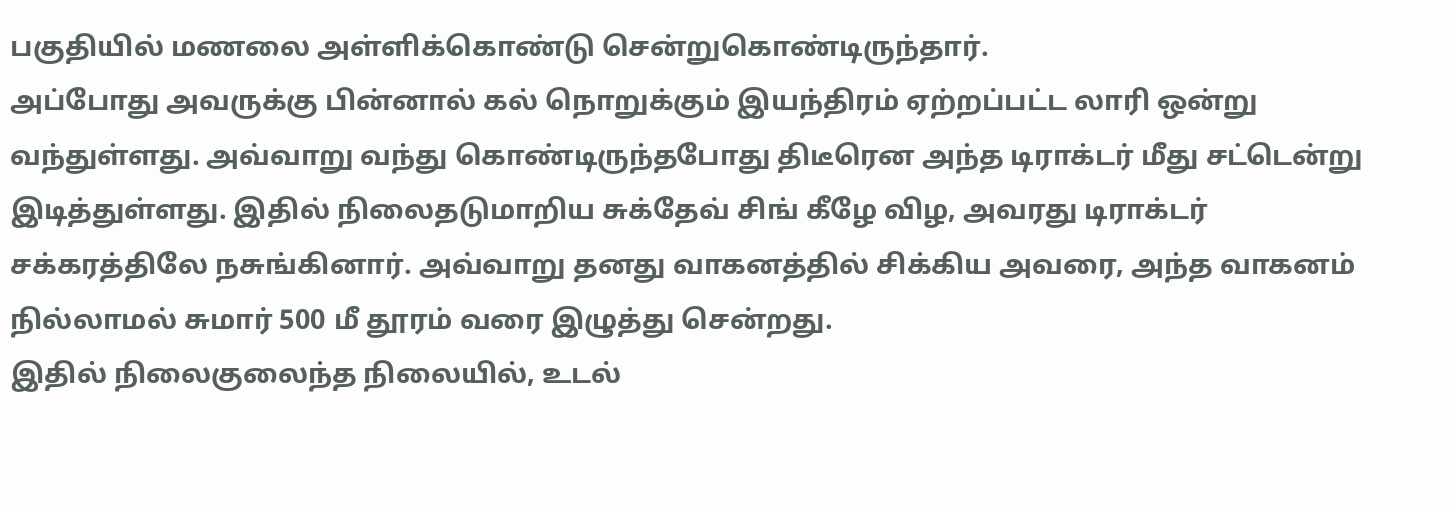பகுதியில் மணலை அள்ளிக்கொண்டு சென்றுகொண்டிருந்தார்.
அப்போது அவருக்கு பின்னால் கல் நொறுக்கும் இயந்திரம் ஏற்றப்பட்ட லாரி ஒன்று வந்துள்ளது. அவ்வாறு வந்து கொண்டிருந்தபோது திடீரென அந்த டிராக்டர் மீது சட்டென்று இடித்துள்ளது. இதில் நிலைதடுமாறிய சுக்தேவ் சிங் கீழே விழ, அவரது டிராக்டர் சக்கரத்திலே நசுங்கினார். அவ்வாறு தனது வாகனத்தில் சிக்கிய அவரை, அந்த வாகனம் நில்லாமல் சுமார் 500 மீ தூரம் வரை இழுத்து சென்றது.
இதில் நிலைகுலைந்த நிலையில், உடல்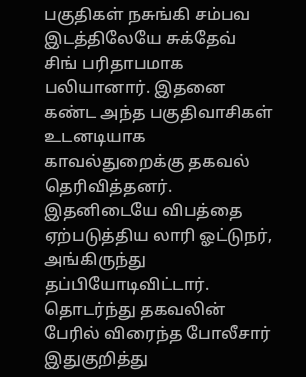பகுதிகள் நசுங்கி சம்பவ இடத்திலேயே சுக்தேவ் சிங் பரிதாபமாக பலியானார். இதனை கண்ட அந்த பகுதிவாசிகள் உடனடியாக காவல்துறைக்கு தகவல் தெரிவித்தனர். இதனிடையே விபத்தை ஏற்படுத்திய லாரி ஓட்டுநர், அங்கிருந்து தப்பியோடிவிட்டார். தொடர்ந்து தகவலின் பேரில் விரைந்த போலீசார் இதுகுறித்து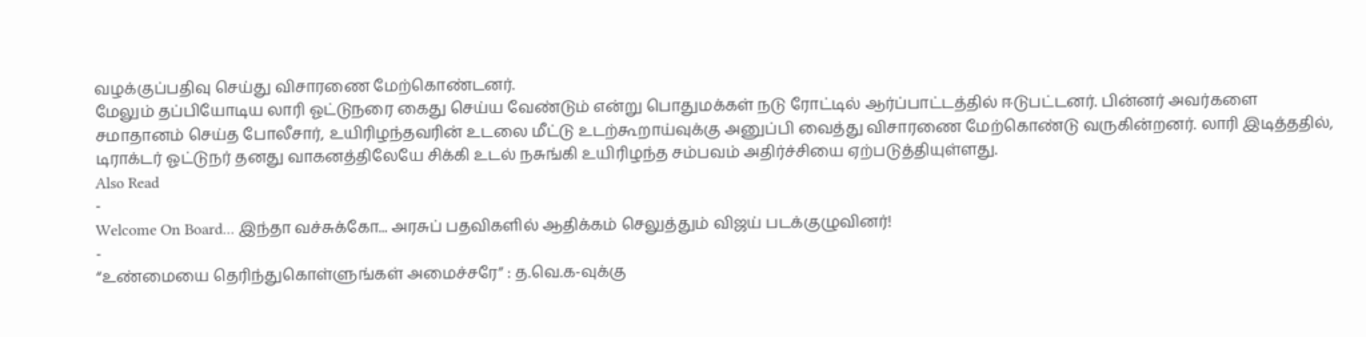வழக்குப்பதிவு செய்து விசாரணை மேற்கொண்டனர்.
மேலும் தப்பியோடிய லாரி ஓட்டுநரை கைது செய்ய வேண்டும் என்று பொதுமக்கள் நடு ரோட்டில் ஆர்ப்பாட்டத்தில் ஈடுபட்டனர். பின்னர் அவர்களை சமாதானம் செய்த போலீசார், உயிரிழந்தவரின் உடலை மீட்டு உடற்கூறாய்வுக்கு அனுப்பி வைத்து விசாரணை மேற்கொண்டு வருகின்றனர். லாரி இடித்ததில், டிராக்டர் ஓட்டுநர் தனது வாகனத்திலேயே சிக்கி உடல் நசுங்கி உயிரிழந்த சம்பவம் அதிர்ச்சியை ஏற்படுத்தியுள்ளது.
Also Read
-
Welcome On Board... இந்தா வச்சுக்கோ... அரசுப் பதவிகளில் ஆதிக்கம் செலுத்தும் விஜய் படக்குழுவினர்!
-
“உண்மையை தெரிந்துகொள்ளுங்கள் அமைச்சரே” : த.வெ.க-வுக்கு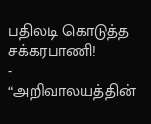பதிலடி கொடுத்த சக்கரபாணி!
-
“அறிவாலயத்தின்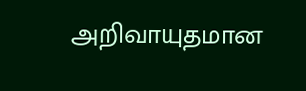அறிவாயுதமான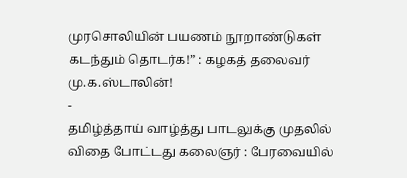முரசொலியின் பயணம் நூறாண்டுகள் கடந்தும் தொடர்க!” : கழகத் தலைவர் மு.க.ஸ்டாலின்!
-
தமிழ்த்தாய் வாழ்த்து பாடலுக்கு முதலில் விதை போட்டது கலைஞர் : பேரவையில்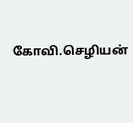கோவி.செழியன்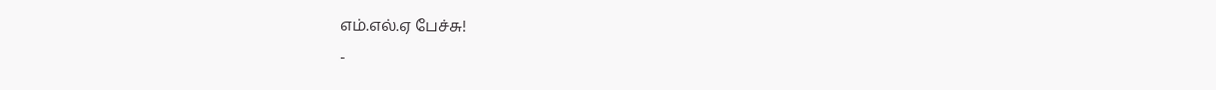எம்.எல்.ஏ பேச்சு!
-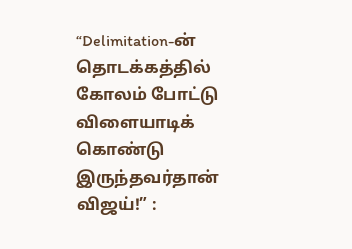“Delimitation-ன் தொடக்கத்தில் கோலம் போட்டு விளையாடிக் கொண்டு இருந்தவர்தான் விஜய்!” :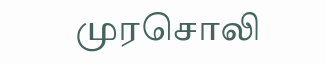முரசொலி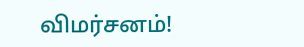விமர்சனம்!